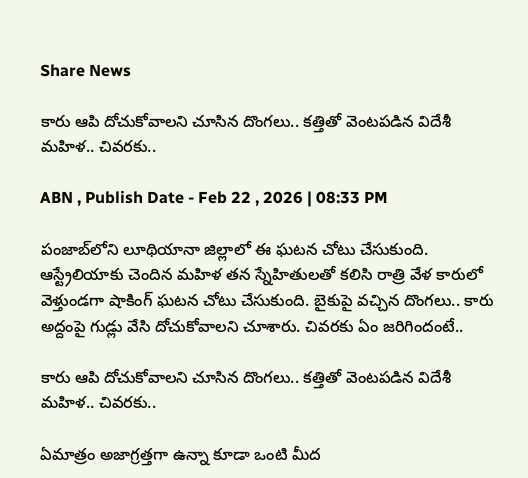Share News

కారు ఆపి దోచుకోవాలని చూసిన దొంగలు.. కత్తితో వెంటపడిన విదేశీ మహిళ.. చివరకు..

ABN , Publish Date - Feb 22 , 2026 | 08:33 PM

పంజాబ్‌లోని లూథియానా జిల్లాలో ఈ ఘటన చోటు చేసుకుంది. ఆస్ట్రేలియాకు చెందిన మహిళ తన స్నేహితులతో కలిసి రాత్రి వేళ కారులో వెళ్తుండగా షాకింగ్ ఘటన చోటు చేసుకుంది. బైకుపై వచ్చిన దొంగలు.. కారు అద్దంపై గుడ్లు వేసి దోచుకోవాలని చూశారు. చివరకు ఏం జరిగిందంటే..

కారు ఆపి దోచుకోవాలని చూసిన దొంగలు.. కత్తితో వెంటపడిన విదేశీ మహిళ.. చివరకు..

ఏమాత్రం అజాగ్రత్తగా ఉన్నా కూడా ఒంటి మీద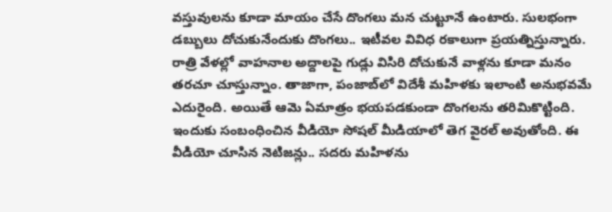వస్తువులను కూడా మాయం చేసే దొంగలు మన చుట్టూనే ఉంటారు. సులభంగా డబ్బులు దోచుకునేందుకు దొంగలు.. ఇటీవల వివిధ రకాలుగా ప్రయత్నిస్తున్నారు. రాత్రి వేళల్లో వాహనాల అద్దాలపై గుడ్లు విసిరి దోచుకునే వాళ్లను కూడా మనం తరచూ చూస్తున్నాం. తాజాగా, పంజాబ్‌లో విదేశీ మహిళకు ఇలాంటి అనుభవమే ఎదురైంది. అయితే ఆమె ఏమాత్రం భయపడకుండా దొంగలను తరిమికొట్టింది. ఇందుకు సంబంధించిన వీడియో సోషల్ మీడియాలో తెగ వైరల్ అవుతోంది. ఈ వీడియో చూసిన నెటిజన్లు.. సదరు మహిళను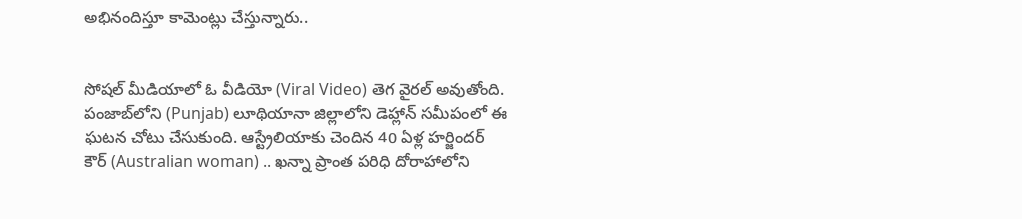అభినందిస్తూ కామెంట్లు చేస్తున్నారు..


సోషల్ మీడియాలో ఓ వీడియో (Viral Video) తెగ వైరల్ అవుతోంది. పంజాబ్‌లోని (Punjab) లూథియానా జిల్లాలోని డెహ్లాన్ సమీపంలో ఈ ఘటన చోటు చేసుకుంది. ఆస్ట్రేలియాకు చెందిన 40 ఏళ్ల హర్జిందర్ కౌర్ (Australian woman) .. ఖన్నా ప్రాంత పరిధి దోరాహాలోని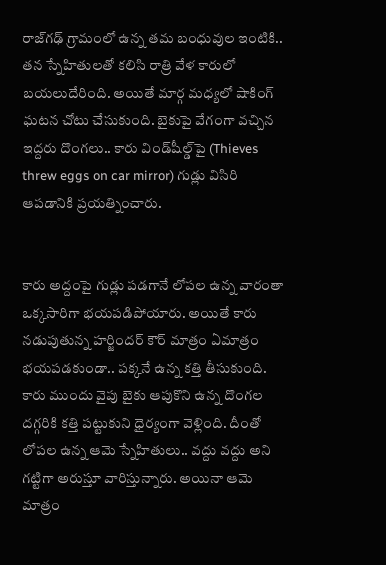రాజ్‌గఢ్ గ్రామంలో ఉన్న తమ బంధువుల ఇంటికి.. తన స్నేహితులతో కలిసి రాత్రి వేళ కారులో బయలుదేరింది. అయితే మార్గ మధ్యలో షాకింగ్ ఘటన చోటు చేసుకుంది. బైకుపై వేగంగా వచ్చిన ఇద్దరు దొంగలు.. కారు విండ్‌షీల్డ్‌పై (Thieves threw eggs on car mirror) గుడ్లు విసిరి ఆపడానికి ప్రయత్నించారు.


కారు అద్దంపై గుడ్లు పడగానే లోపల ఉన్న వారంతా ఒక్కసారిగా భయపడిపోయారు. అయితే కారు నడుపుతున్న హర్జిందర్ కౌర్ మాత్రం ఏమాత్రం భయపడకుండా.. పక్కనే ఉన్న కత్తి తీసుకుంది. కారు ముందు వైపు బైకు ఆపుకొని ఉన్న దొంగల దగ్గరికి కత్తి పట్టుకుని ధైర్యంగా వెళ్లింది. దీంతో లోపల ఉన్న ఆమె స్నేహితులు.. వద్దు వద్దు అని గట్టిగా అరుస్తూ వారిస్తున్నారు. అయినా ఆమె మాత్రం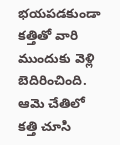భయపడకుండా కత్తితో వారి ముందుకు వెళ్లి బెదిరించింది. ఆమె చేతిలో కత్తి చూసి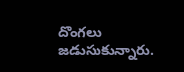దొంగలు జడుసుకున్నారు.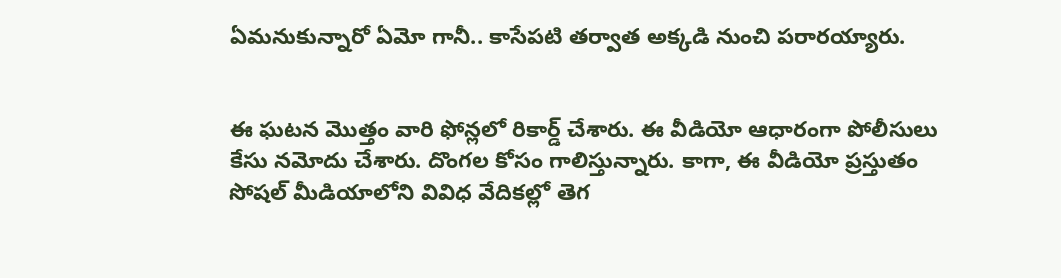ఏమనుకున్నారో ఏమో గానీ.. కాసేపటి తర్వాత అక్కడి నుంచి పరారయ్యారు.


ఈ ఘటన మొత్తం వారి ఫోన్లలో రికార్డ్ చేశారు. ఈ వీడియో ఆధారంగా పోలీసులు కేసు నమోదు చేశారు. దొంగల కోసం గాలిస్తున్నారు. కాగా, ఈ వీడియో ప్రస్తుతం సోషల్ మీడియాలోని వివిధ వేదికల్లో తెగ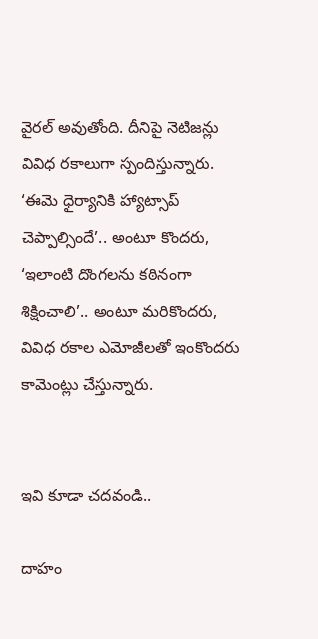వైరల్ అవుతోంది. దీనిపై నెటిజన్లు వివిధ రకాలుగా స్పందిస్తున్నారు. ‘ఈమె ధైర్యానికి హ్యాట్సాప్ చెప్పాల్సిందే’.. అంటూ కొందరు, ‘ఇలాంటి దొంగలను కఠినంగా శిక్షించాలి’.. అంటూ మరికొందరు, వివిధ రకాల ఎమోజీలతో ఇంకొందరు కామెంట్లు చేస్తున్నారు.


ఇవి కూడా చదవండి..

దాహం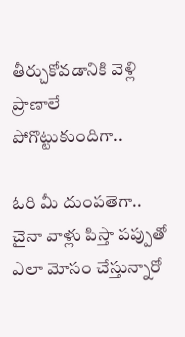తీర్చుకోవడానికి వెళ్లి ప్రాణాలే పోగొట్టుకుందిగా..

ఓరి మీ దుంపతెగా.. చైనా వాళ్లు పిస్తా పప్పుతో ఎలా మోసం చేస్తున్నారో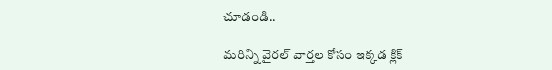చూడండి..

మరిన్ని వైరల్ వార్తల కోసం ఇక్కడ క్లిక్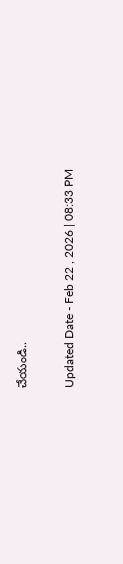చేయండి..

Updated Date - Feb 22 , 2026 | 08:33 PM